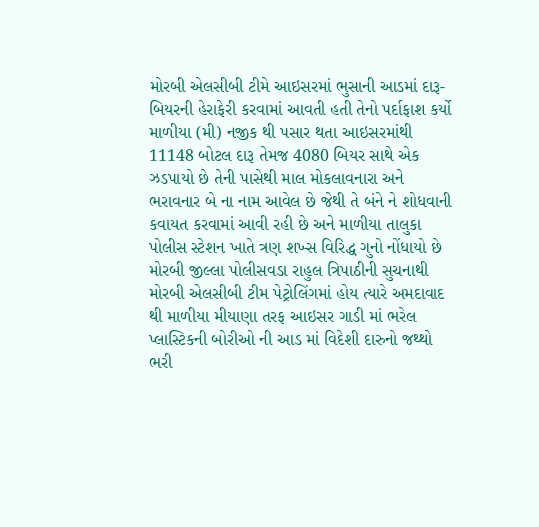મોરબી એલસીબી ટીમે આઇસરમાં ભુસાની આડમાં દારૂ-બિયરની હેરાફેરી કરવામાં આવતી હતી તેનો પર્દાફાશ કર્યો
માળીયા (મી) નજીક થી પસાર થતા આઇસરમાંથી 11148 બોટલ દારૂ તેમજ 4080 બિયર સાથે એક ઝડપાયો છે તેની પાસેથી માલ મોકલાવનારા અને ભરાવનાર બે ના નામ આવેલ છે જેથી તે બંને ને શોધવાની કવાયત કરવામાં આવી રહી છે અને માળીયા તાલુકા પોલીસ સ્ટેશન ખાતે ત્રણ શખ્સ વિરિદ્ધ ગુનો નોંધાયો છે
મોરબી જીલ્લા પોલીસવડા રાહુલ ત્રિપાઠીની સુચનાથી મોરબી એલસીબી ટીમ પેટ્રોલિંગમાં હોય ત્યારે અમદાવાદ થી માળીયા મીયાણા તરફ આઇસર ગાડી માં ભરેલ પ્લાસ્ટિકની બોરીઓ ની આડ માં વિદેશી દારુનો જથ્થો ભરી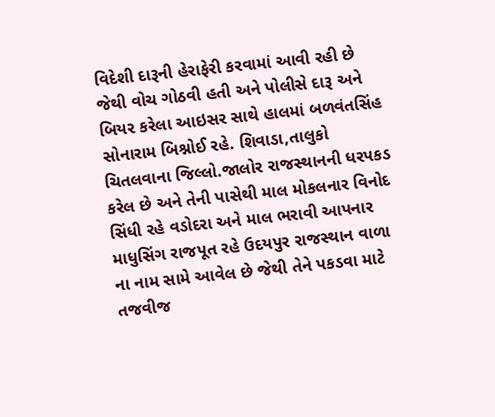વિદેશી દારૂની હેરાફેરી કરવામાં આવી રહી છે જેથી વોચ ગોઠવી હતી અને પોલીસે દારૂ અને બિયર કરેલા આઇસર સાથે હાલમાં બળવંતસિંહ સોનારામ બિશ્નોઈ રહે. શિવાડા,તાલુકો ચિતલવાના જિલ્લો.જાલોર રાજસ્થાનની ધરપકડ કરેલ છે અને તેની પાસેથી માલ મોકલનાર વિનોદ સિંધી રહે વડોદરા અને માલ ભરાવી આપનાર માધુસિંગ રાજપૂત રહે ઉદયપુર રાજસ્થાન વાળા ના નામ સામે આવેલ છે જેથી તેને પકડવા માટે તજવીજ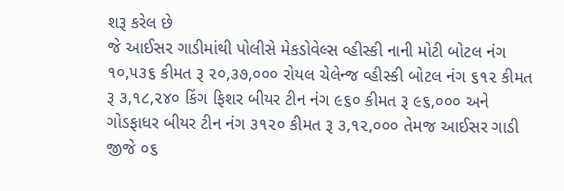શરૂ કરેલ છે
જે આઈસર ગાડીમાંથી પોલીસે મેકડોવેલ્સ વ્હીસ્કી નાની મોટી બોટલ નંગ ૧૦,૫૩૬ કીમત રૂ ૨૦,૩૭,૦૦૦ રોયલ ચેલેન્જ વ્હીસ્કી બોટલ નંગ ૬૧૨ કીમત રૂ ૩,૧૮,૨૪૦ કિંગ ફિશર બીયર ટીન નંગ ૯૬૦ કીમત રૂ ૯૬,૦૦૦ અને ગોડફાધર બીયર ટીન નંગ ૩૧૨૦ કીમત રૂ ૩,૧૨,૦૦૦ તેમજ આઈસર ગાડી જીજે ૦૬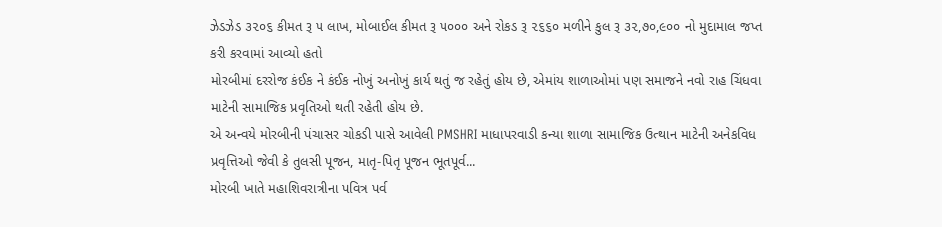ઝેડઝેડ ૩૨૦૬ કીમત રૂ ૫ લાખ, મોબાઈલ કીમત રૂ ૫૦૦૦ અને રોકડ રૂ ૨૬૬૦ મળીને કુલ રૂ ૩૨,૭૦,૯૦૦ નો મુદામાલ જપ્ત કરી કરવામાં આવ્યો હતો
મોરબીમાં દરરોજ કંઈક ને કંઈક નોખું અનોખું કાર્ય થતું જ રહેતું હોય છે, એમાંય શાળાઓમાં પણ સમાજને નવો રાહ ચિંધવા માટેની સામાજિક પ્રવૃતિઓ થતી રહેતી હોય છે.
એ અન્વયે મોરબીની પંચાસર ચોકડી પાસે આવેલી PMSHRI માધાપરવાડી કન્યા શાળા સામાજિક ઉત્થાન માટેની અનેકવિધ પ્રવૃત્તિઓ જેવી કે તુલસી પૂજન, માતૃ-પિતૃ પૂજન ભૂતપૂર્વ...
મોરબી ખાતે મહાશિવરાત્રીના પવિત્ર પર્વ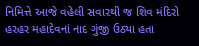નિમિત્તે આજે વહેલી સવારથી જ શિવ મંદિરો હરહર મહાદેવનાં નાદ ગુંજી ઉઠ્યા હતા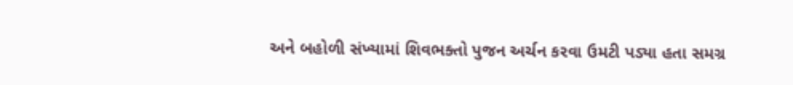અને બહોળી સંખ્યામાં શિવભક્તો પુજન અર્ચન કરવા ઉમટી પડ્યા હતા સમગ્ર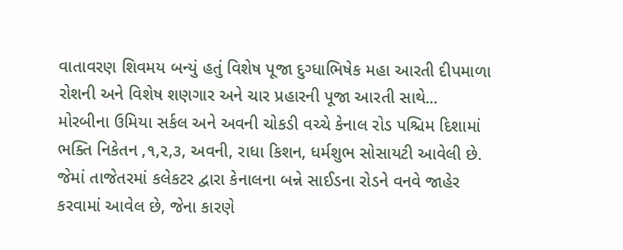વાતાવરણ શિવમય બન્યું હતું વિશેષ પૂજા દુગ્ધાભિષેક મહા આરતી દીપમાળા રોશની અને વિશેષ શણગાર અને ચાર પ્રહારની પૂજા આરતી સાથે...
મોરબીના ઉમિયા સર્કલ અને અવની ચોકડી વચ્ચે કેનાલ રોડ પશ્ચિમ દિશામાં ભક્તિ નિકેતન ,૧,૨,૩, અવની, રાધા કિશન, ધર્મશુભ સોસાયટી આવેલી છે. જેમાં તાજેતરમાં કલેકટર દ્વારા કેનાલના બન્ને સાઈડના રોડને વનવે જાહેર કરવામાં આવેલ છે, જેના કારણે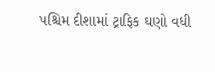પશ્ચિમ દીશામાં ટ્રાફિક ઘણો વધી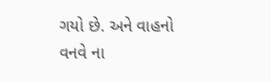ગયો છે. અને વાહનો વનવે ના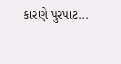કારણે પુરપાટ...